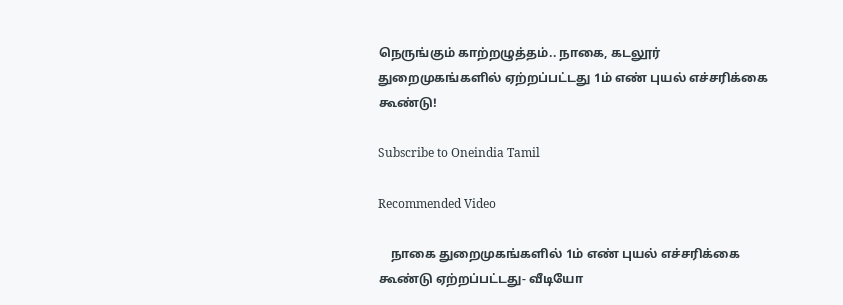நெருங்கும் காற்றழுத்தம்.. நாகை, கடலூர் துறைமுகங்களில் ஏற்றப்பட்டது 1ம் எண் புயல் எச்சரிக்கை கூண்டு!

Subscribe to Oneindia Tamil

Recommended Video

    நாகை துறைமுகங்களில் 1ம் எண் புயல் எச்சரிக்கை கூண்டு ஏற்றப்பட்டது- வீடியோ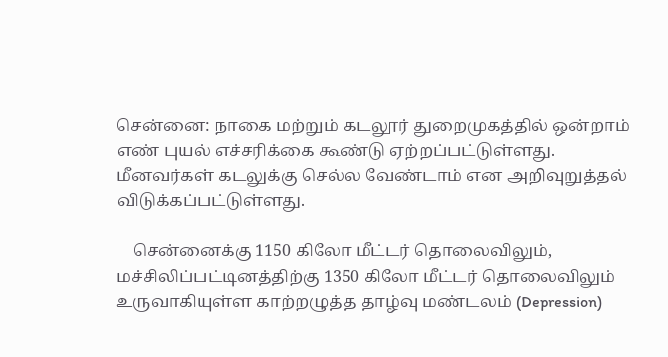சென்னை: நாகை மற்றும் கடலூர் துறைமுகத்தில் ஒன்றாம் எண் புயல் எச்சரிக்கை கூண்டு ஏற்றப்பட்டுள்ளது. மீனவர்கள் கடலுக்கு செல்ல வேண்டாம் என அறிவுறுத்தல் விடுக்கப்பட்டுள்ளது.

    சென்னைக்கு 1150 கிலோ மீட்டர் தொலைவிலும், மச்சிலிப்பட்டினத்திற்கு 1350 கிலோ மீட்டர் தொலைவிலும் உருவாகியுள்ள காற்றழுத்த தாழ்வு மண்டலம் (Depression)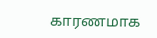காரணமாக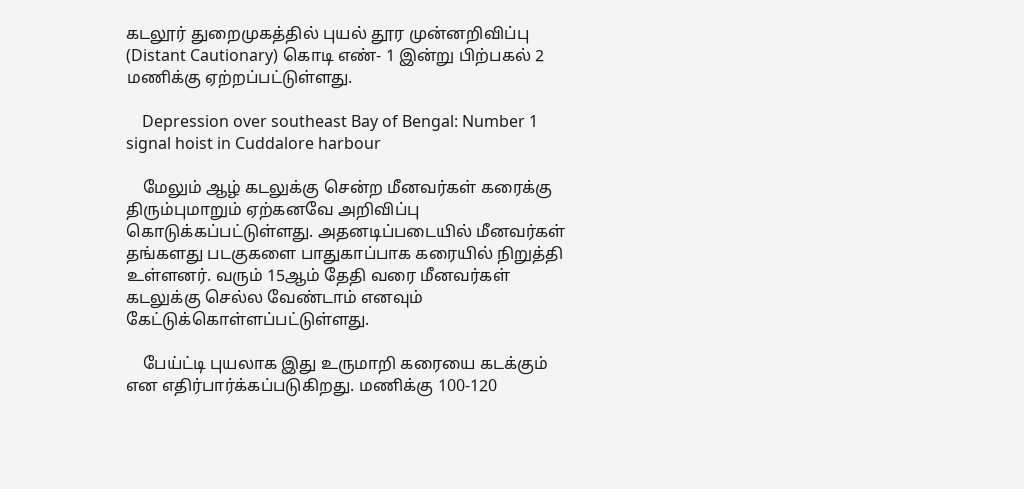கடலூர் துறைமுகத்தில் புயல் தூர முன்னறிவிப்பு (Distant Cautionary) கொடி எண்- 1 இன்று பிற்பகல் 2 மணிக்கு ஏற்றப்பட்டுள்ளது.

    Depression over southeast Bay of Bengal: Number 1 signal hoist in Cuddalore harbour

    மேலும் ஆழ் கடலுக்கு சென்ற மீனவர்கள் கரைக்கு திரும்புமாறும் ஏற்கனவே அறிவிப்பு கொடுக்கப்பட்டுள்ளது. அதனடிப்படையில் மீனவர்கள் தங்களது படகுகளை பாதுகாப்பாக கரையில் நிறுத்தி உள்ளனர். வரும் 15ஆம் தேதி வரை மீனவர்கள் கடலுக்கு செல்ல வேண்டாம் எனவும் கேட்டுக்கொள்ளப்பட்டுள்ளது.

    பேய்ட்டி புயலாக இது உருமாறி கரையை கடக்கும் என எதிர்பார்க்கப்படுகிறது. மணிக்கு 100-120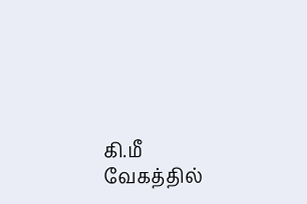கி.மீ வேகத்தில்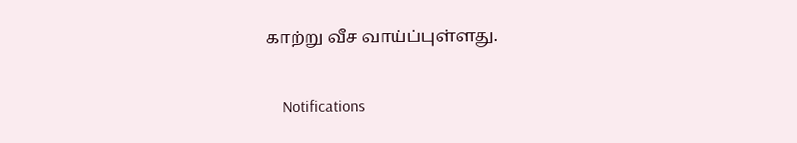காற்று வீச வாய்ப்புள்ளது.

    Notifications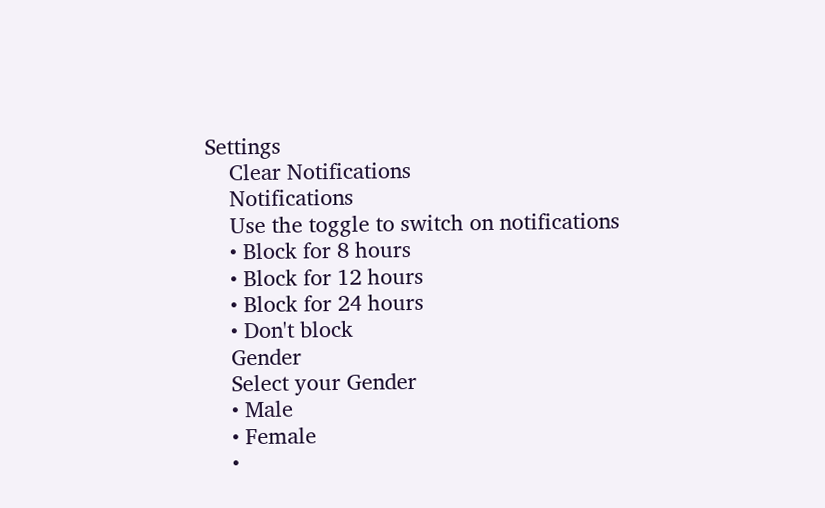Settings
    Clear Notifications
    Notifications
    Use the toggle to switch on notifications
    • Block for 8 hours
    • Block for 12 hours
    • Block for 24 hours
    • Don't block
    Gender
    Select your Gender
    • Male
    • Female
    •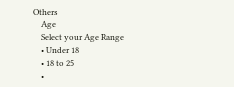Others
    Age
    Select your Age Range
    • Under 18
    • 18 to 25
    •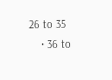26 to 35
    • 36 to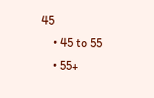45
    • 45 to 55
    • 55+